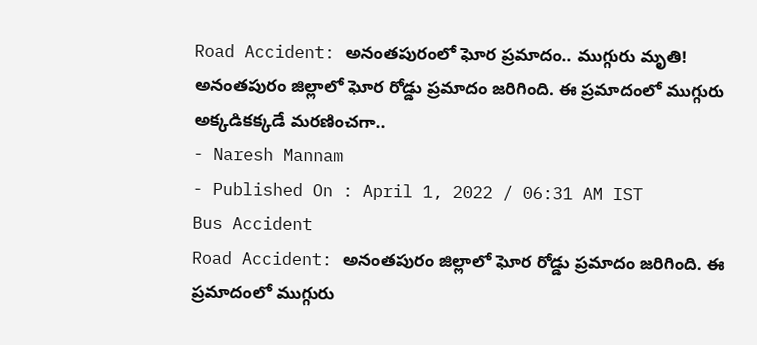Road Accident: అనంతపురంలో ఘోర ప్రమాదం.. ముగ్గురు మృతి!
అనంతపురం జిల్లాలో ఘోర రోడ్డు ప్రమాదం జరిగింది. ఈ ప్రమాదంలో ముగ్గురు అక్కడికక్కడే మరణించగా..
- Naresh Mannam
- Published On : April 1, 2022 / 06:31 AM IST
Bus Accident
Road Accident: అనంతపురం జిల్లాలో ఘోర రోడ్డు ప్రమాదం జరిగింది. ఈ ప్రమాదంలో ముగ్గురు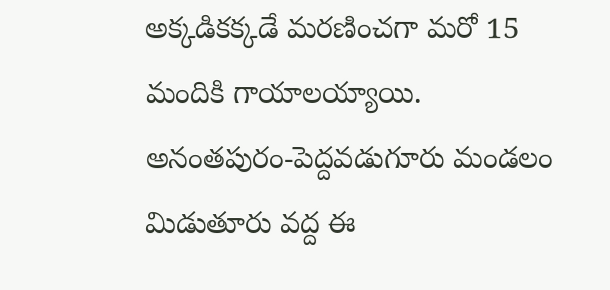అక్కడికక్కడే మరణించగా మరో 15 మందికి గాయాలయ్యాయి. అనంతపురం-పెద్దవడుగూరు మండలం మిడుతూరు వద్ద ఈ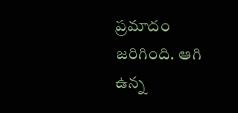ప్రమాదం జరిగింది. ఆగి ఉన్న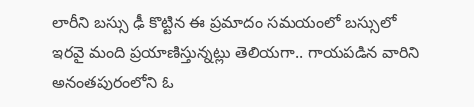లారీని బస్సు ఢీ కొట్టిన ఈ ప్రమాదం సమయంలో బస్సులో ఇరవై మంది ప్రయాణిస్తున్నట్లు తెలియగా.. గాయపడిన వారిని అనంతపురంలోని ఓ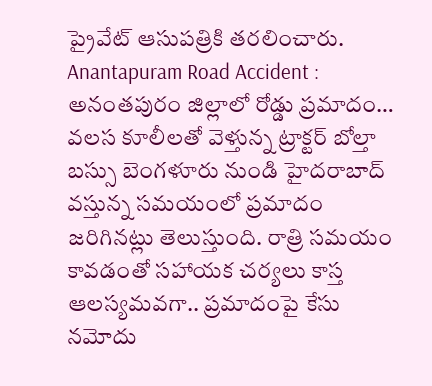ప్రైవేట్ ఆసుపత్రికి తరలించారు.
Anantapuram Road Accident : అనంతపురం జిల్లాలో రోడ్డు ప్రమాదం… వలస కూలీలతో వెళ్తున్న ట్రాక్టర్ బోల్తా
బస్సు బెంగళూరు నుండి హైదరాబాద్ వస్తున్న సమయంలో ప్రమాదం జరిగినట్లు తెలుస్తుంది. రాత్రి సమయం కావడంతో సహాయక చర్యలు కాస్త ఆలస్యమవగా.. ప్రమాదంపై కేసు నమోదు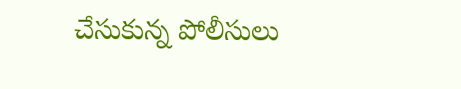చేసుకున్న పోలీసులు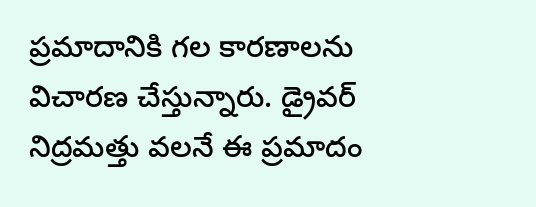ప్రమాదానికి గల కారణాలను విచారణ చేస్తున్నారు. డ్రైవర్ నిద్రమత్తు వలనే ఈ ప్రమాదం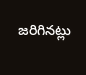జరిగినట్లు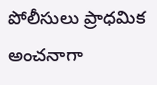పోలీసులు ప్రాధమిక అంచనాగా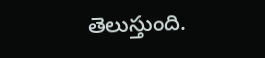తెలుస్తుంది.